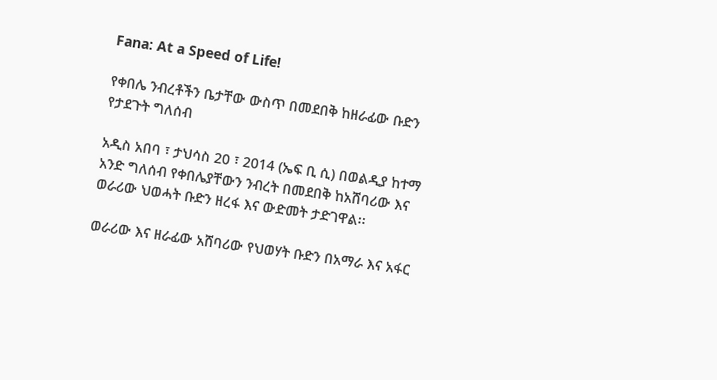Fana: At a Speed of Life!

የቀበሌ ንብረቶችን ቤታቸው ውስጥ በመደበቅ ከዘራፊው ቡድን የታደጉት ግለሰብ

አዲስ አበባ ፣ ታህሳስ 20 ፣ 2014 (ኤፍ ቢ ሲ) በወልዲያ ከተማ አንድ ግለሰብ የቀበሌያቸውን ንብረት በመደበቅ ከአሸባሪው እና ወራሪው ህወሓት ቡድን ዘረፋ እና ውድመት ታድገዋል፡፡

ወራሪው እና ዘራፊው አሸባሪው የህወሃት ቡድን በአማራ እና አፋር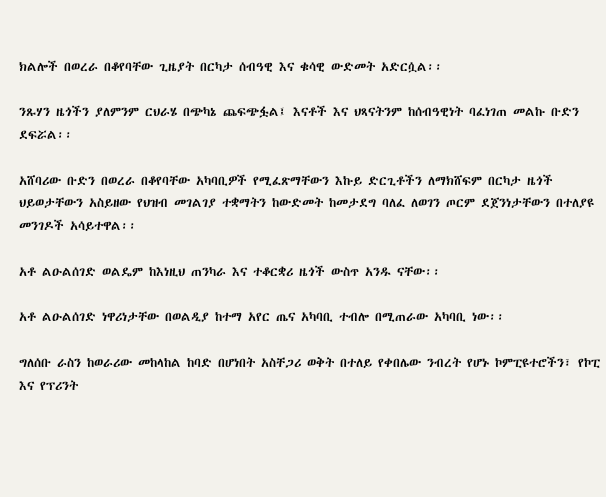ክልሎች በወረራ በቆየባቸው ጊዜያት በርካታ ሰብዓዊ እና ቁሳዊ ውድመት አድርሷል፡፡

ንጹሃን ዜጎችን ያለምንም ርህራሄ በጭካኔ ጨፍጭፏል፤ እናቶች እና ህጻናትንም ከሰብዓዊነት ባፈነገጠ መልኩ ቡድን ደፍሯል፡፡

አሸባሪው ቡድን በወረራ በቆየባቸው አካባቢዎች የሚፈጽማቸውን እኩይ ድርጊቶችን ለማክሸፍም በርካታ ዜጎች ህይወታቸውን አስይዘው የህዝብ መገልገያ ተቋማትን ከውድመት ከመታደግ ባለፈ ለወገን ጦርም ደጀንነታቸውን በተለያዩ መንገዶች አሳይተዋል፡፡

አቶ ልዑልሰገድ ወልዴም ከእነዚህ ጠንካራ እና ተቆርቋሪ ዜጎች ውስጥ አንዱ ናቸው፡፡

አቶ ልዑልሰገድ ነዋሪነታቸው በወልዲያ ከተማ አየር ጤና አካባቢ ተብሎ በሚጠራው አካባቢ ነው፡፡

ግለሰቡ ራስን ከወራሪው መከላከል ከባድ በሆነበት አስቸጋሪ ወቅት በተለይ የቀበሌው ንብረት የሆኑ ኮምፒዩተሮችን፣ የኮፒ እና የፕሪንት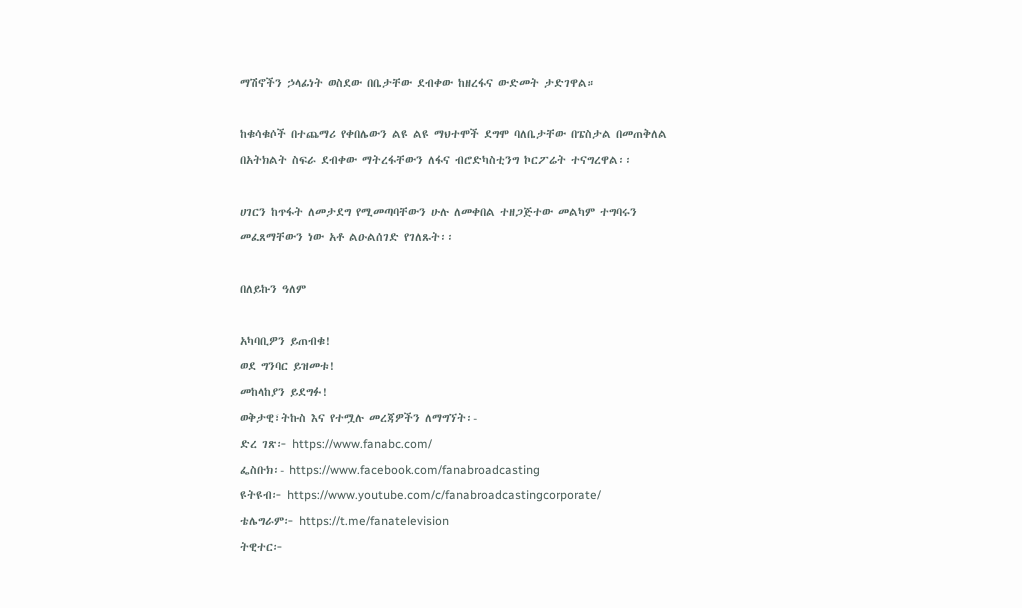ማሽኖችን ኃላፊነት ወስደው በቤታቸው ደብቀው ከዘረፋና ውድመት ታድገዋል።

ከቁሳቁሶች በተጨማሪ የቀበሌውን ልዩ ልዩ ማህተሞች ደግሞ ባለቤታቸው በፔስታል በመጠቅለል በአትክልት ስፍራ ደብቀው ማትረፋቸውን ለፋና ብሮድካስቲንግ ኮርፖሬት ተናግረዋል፡፡

ሀገርን ከጥፋት ለመታደግ የሚመጣባቸውን ሁሉ ለመቀበል ተዘጋጅተው መልካም ተግባሩን መፈጸማቸውን ነው አቶ ልዑልሰገድ የገለጹት፡፡

በለይኩን ዓለም

አካባቢዎን ይጠብቁ!
ወደ ግንባር ይዝመቱ!
መከላከያን ይደግፉ!
ወቅታዊ፣ትኩስ እና የተሟሉ መረጃዎችን ለማግኘት፡-
ድረ ገጽ፦ https://www.fanabc.com/
ፌስቡክ፡- https://www.facebook.com/fanabroadcasting
ዩትዩብ፦ https://www.youtube.com/c/fanabroadcastingcorporate/
ቴሌግራም፦ https://t.me/fanatelevision
ትዊተር፦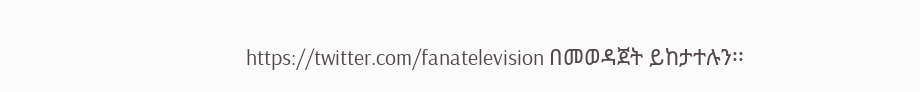https://twitter.com/fanatelevision በመወዳጀት ይከታተሉን፡፡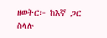ዘወትር፦ ከእኛ ጋር ስላሉ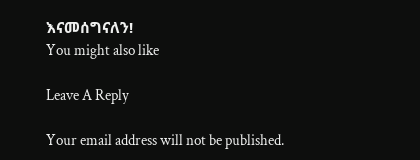እናመሰግናለን!
You might also like

Leave A Reply

Your email address will not be published.